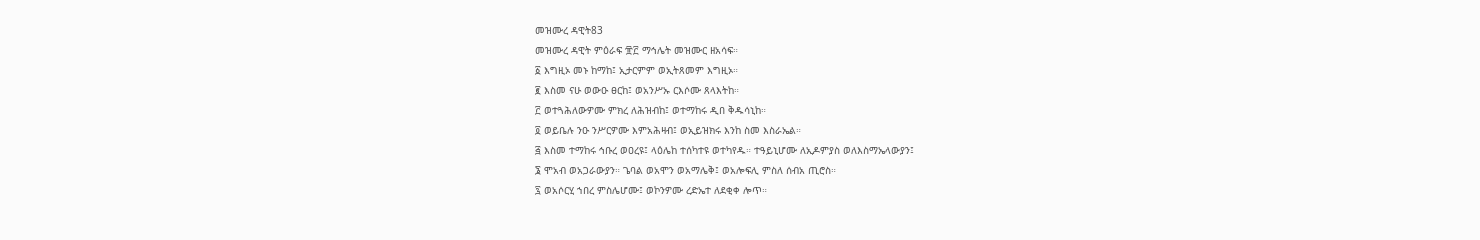መዝሙረ ዳዊት83
መዝሙረ ዳዊት ምዕራፍ ፹፫ ማኅሌት መዝሙር ዘአሳፍ።
፩ እግዚኦ መኑ ከማከ፤ ኢታርምም ወኢትጸመም እግዚኦ።
፪ እስመ ናሁ ወውዑ ፀርከ፤ ወአንሥኡ ርእሶሙ ጸላእትከ።
፫ ወተጓሕለውዎሙ ምክረ ለሕዝብከ፤ ወተማከሩ ዲበ ቅዱሳኒከ።
፬ ወይቤሉ ንዑ ንሥርዎሙ እምአሕዛብ፤ ወኢይዝክሩ እንከ ስመ እስራኤል።
፭ እስመ ተማከሩ ኅቡረ ወዐረዩ፤ ላዕሌከ ተሰካተዩ ወተካየዱ። ተዓይኒሆሙ ለኢዶምያስ ወለእስማኤላውያን፤
፮ ሞአብ ወአጋራውያን። ጌባል ወአሞን ወአማሌቅ፤ ወአሎፍሊ ምስለ ሰብአ ጢሮስ።
፯ ወአሶርሂ ኀበረ ምስሌሆሙ፤ ወኮንዎሙ ረድኤተ ለደቂቀ ሎጥ።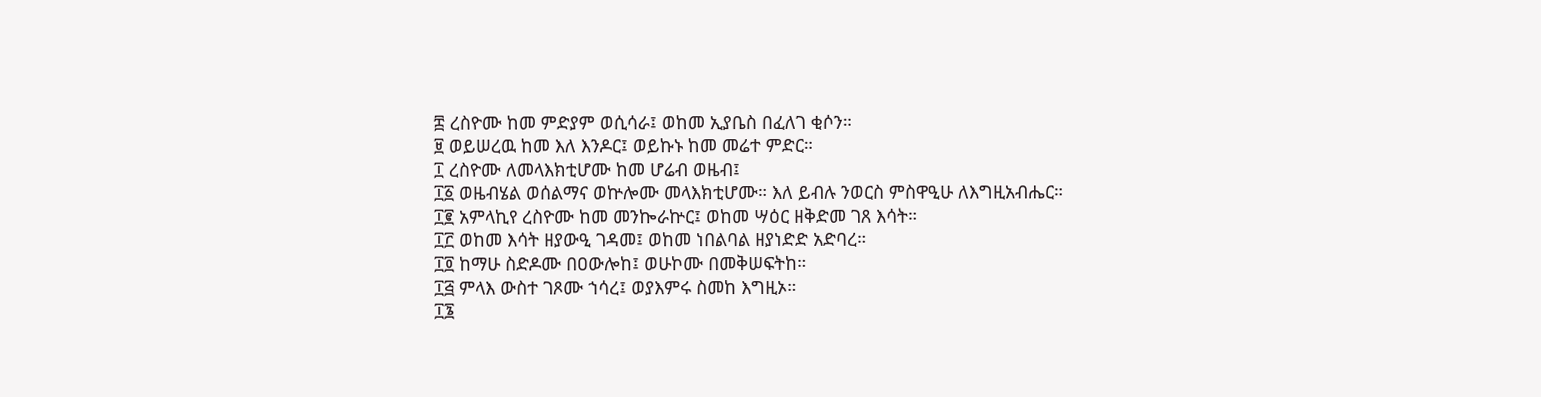፰ ረስዮሙ ከመ ምድያም ወሲሳራ፤ ወከመ ኢያቤስ በፈለገ ቂሶን።
፱ ወይሠረዉ ከመ እለ እንዶር፤ ወይኩኑ ከመ መሬተ ምድር።
፲ ረስዮሙ ለመላእክቲሆሙ ከመ ሆሬብ ወዜብ፤
፲፩ ወዜብሄል ወሰልማና ወኵሎሙ መላእክቲሆሙ። እለ ይብሉ ንወርስ ምስዋዒሁ ለእግዚአብሔር።
፲፪ አምላኪየ ረስዮሙ ከመ መንኰራኵር፤ ወከመ ሣዕር ዘቅድመ ገጸ እሳት።
፲፫ ወከመ እሳት ዘያውዒ ገዳመ፤ ወከመ ነበልባል ዘያነድድ አድባረ።
፲፬ ከማሁ ስድዶሙ በዐውሎከ፤ ወሁኮሙ በመቅሠፍትከ።
፲፭ ምላእ ውስተ ገጾሙ ኀሳረ፤ ወያእምሩ ስመከ እግዚኦ።
፲፮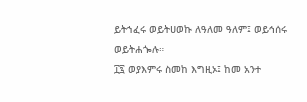ይትኀፈሩ ወይትሀወኩ ለዓለመ ዓለም፤ ወይኅሰሩ ወይትሐጐሉ።
፲፯ ወያእምሩ ስመከ እግዚኦ፤ ከመ አንተ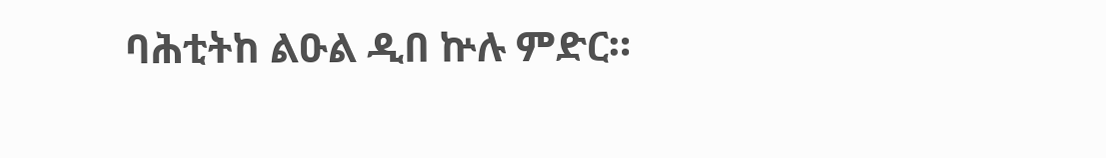ባሕቲትከ ልዑል ዲበ ኵሉ ምድር።